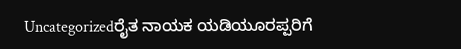Uncategorizedರೈತ ನಾಯಕ ಯಡಿಯೂರಪ್ಪರಿಗೆ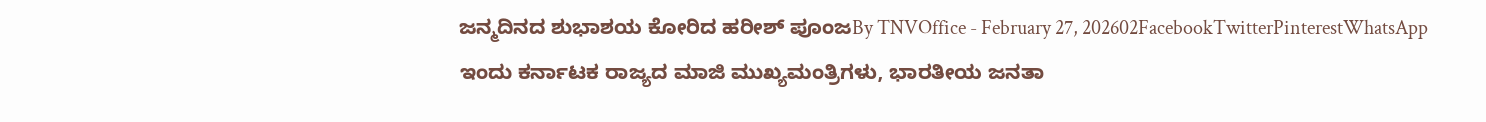ಜನ್ಮದಿನದ ಶುಭಾಶಯ ಕೋರಿದ ಹರೀಶ್ ಪೂಂಜBy TNVOffice - February 27, 202602FacebookTwitterPinterestWhatsApp ಇಂದು ಕರ್ನಾಟಕ ರಾಜ್ಯದ ಮಾಜಿ ಮುಖ್ಯಮಂತ್ರಿಗಳು, ಭಾರತೀಯ ಜನತಾ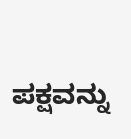ಪಕ್ಷವನ್ನು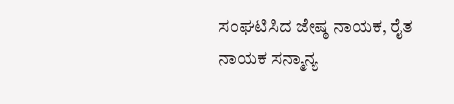ಸಂಘಟಿಸಿದ ಜೇಷ್ಠ ನಾಯಕ, ರೈತ ನಾಯಕ ಸನ್ಮಾನ್ಯ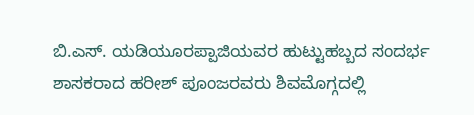ಬಿ.ಎಸ್. ಯಡಿಯೂರಪ್ಪಾಜಿಯವರ ಹುಟ್ಟುಹಬ್ಬದ ಸಂದರ್ಭ ಶಾಸಕರಾದ ಹರೀಶ್ ಪೂಂಜರವರು ಶಿವಮೊಗ್ಗದಲ್ಲಿ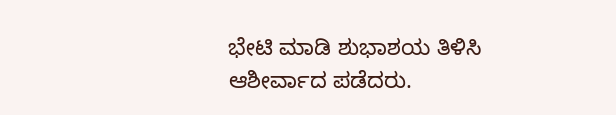ಭೇಟಿ ಮಾಡಿ ಶುಭಾಶಯ ತಿಳಿಸಿ ಆಶೀರ್ವಾದ ಪಡೆದರು.